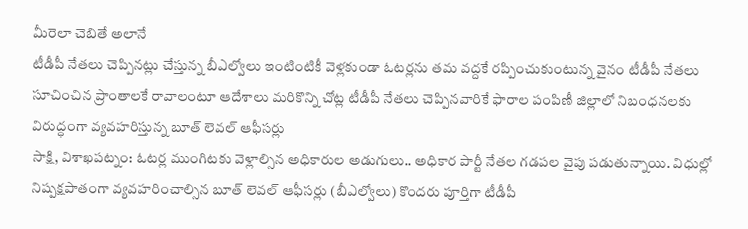మీరెలా చెబితే అలానే
టీడీపీ నేతలు చెప్పినట్లు చేస్తున్న బీఎల్వోలు ఇంటింటికీ వెళ్లకుండా ఓటర్లను తమ వద్దకే రప్పించుకుంటున్న వైనం టీడీపీ నేతలు సూచించిన ప్రాంతాలకే రావాలంటూ ఆదేశాలు మరికొన్ని చోట్ల టీడీపీ నేతలు చెప్పినవారికే ఫారాల పంపిణీ జిల్లాలో నిబంధనలకు విరుద్ధంగా వ్యవహరిస్తున్న బూత్ లెవల్ ఆఫీసర్లు
సాక్షి, విశాఖపట్నం: ఓటర్ల ముంగిటకు వెళ్లాల్సిన అధికారుల అడుగులు.. అధికార పార్టీ నేతల గడపల వైపు పడుతున్నాయి. విధుల్లో నిష్పక్షపాతంగా వ్యవహరించాల్సిన బూత్ లెవల్ ఆఫీసర్లు (బీఎల్వోలు) కొందరు పూర్తిగా టీడీపీ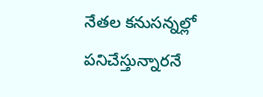నేతల కనుసన్నల్లో పనిచేస్తున్నారనే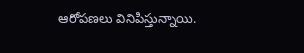ఆరోపణలు వినిపిస్తున్నాయి.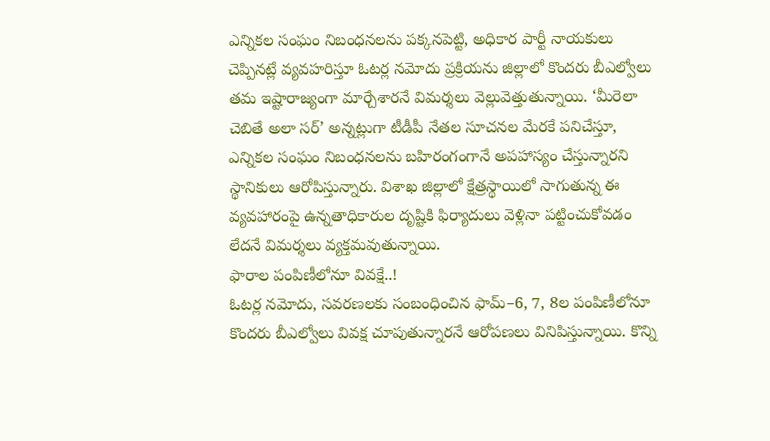ఎన్నికల సంఘం నిబంధనలను పక్కనపెట్టి, అధికార పార్టీ నాయకులు చెప్పినట్లే వ్యవహరిస్తూ ఓటర్ల నమోదు ప్రక్రియను జిల్లాలో కొందరు బీఎల్వోలు తమ ఇష్టారాజ్యంగా మార్చేశారనే విమర్శలు వెల్లువెత్తుతున్నాయి. ‘మీరెలా చెబితే అలా సర్’ అన్నట్లుగా టీడీపీ నేతల సూచనల మేరకే పనిచేస్తూ, ఎన్నికల సంఘం నిబంధనలను బహిరంగంగానే అపహాస్యం చేస్తున్నారని స్థానికులు ఆరోపిస్తున్నారు. విశాఖ జిల్లాలో క్షేత్రస్థాయిలో సాగుతున్న ఈ వ్యవహారంపై ఉన్నతాధికారుల దృష్టికి ఫిర్యాదులు వెళ్లినా పట్టించుకోవడం లేదనే విమర్శలు వ్యక్తమవుతున్నాయి.
ఫారాల పంపిణీలోనూ వివక్షే..!
ఓటర్ల నమోదు, సవరణలకు సంబంధించిన ఫామ్–6, 7, 8ల పంపిణీలోనూ కొందరు బీఎల్వోలు వివక్ష చూపుతున్నారనే ఆరోపణలు వినిపిస్తున్నాయి. కొన్ని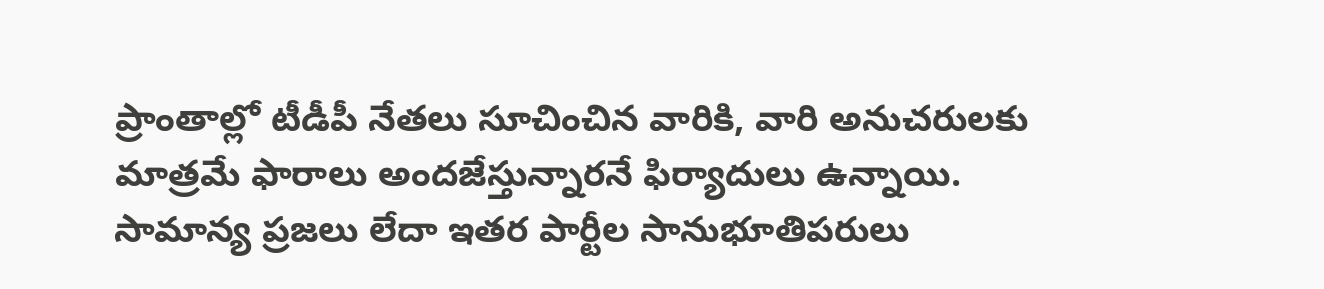ప్రాంతాల్లో టీడీపీ నేతలు సూచించిన వారికి, వారి అనుచరులకు మాత్రమే ఫారాలు అందజేస్తున్నారనే ఫిర్యాదులు ఉన్నాయి. సామాన్య ప్రజలు లేదా ఇతర పార్టీల సానుభూతిపరులు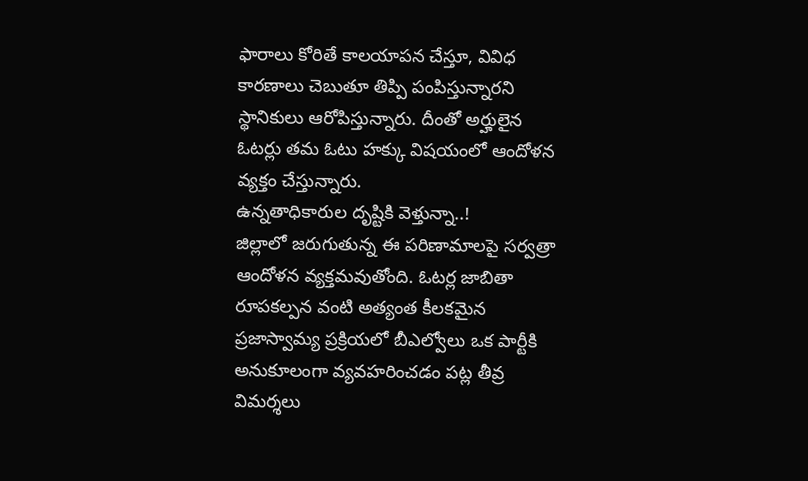ఫారాలు కోరితే కాలయాపన చేస్తూ, వివిధ కారణాలు చెబుతూ తిప్పి పంపిస్తున్నారని స్థానికులు ఆరోపిస్తున్నారు. దీంతో అర్హులైన ఓటర్లు తమ ఓటు హక్కు విషయంలో ఆందోళన వ్యక్తం చేస్తున్నారు.
ఉన్నతాధికారుల దృష్టికి వెళ్తున్నా..!
జిల్లాలో జరుగుతున్న ఈ పరిణామాలపై సర్వత్రా ఆందోళన వ్యక్తమవుతోంది. ఓటర్ల జాబితా రూపకల్పన వంటి అత్యంత కీలకమైన ప్రజాస్వామ్య ప్రక్రియలో బీఎల్వోలు ఒక పార్టీకి అనుకూలంగా వ్యవహరించడం పట్ల తీవ్ర విమర్శలు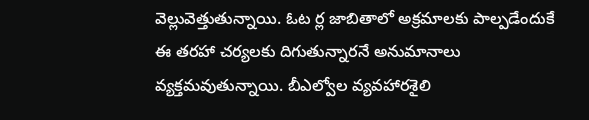వెల్లువెత్తుతున్నాయి. ఓట ర్ల జాబితాలో అక్రమాలకు పాల్పడేందుకే ఈ తరహా చర్యలకు దిగుతున్నారనే అనుమానాలు వ్యక్తమవుతున్నాయి. బీఎల్వోల వ్యవహారశైలి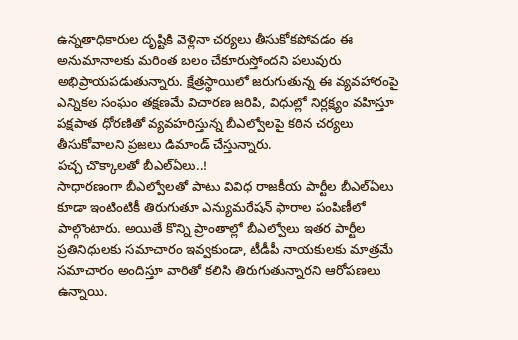ఉన్నతాధికారుల దృష్టికి వెళ్లినా చర్యలు తీసుకోకపోవడం ఈ అనుమానాలకు మరింత బలం చేకూరుస్తోందని పలువురు అభిప్రాయపడుతున్నారు. క్షేత్రస్థాయిలో జరుగుతున్న ఈ వ్యవహారంపై ఎన్నికల సంఘం తక్షణమే విచారణ జరిపి, విధుల్లో నిర్లక్ష్యం వహిస్తూ పక్షపాత ధోరణితో వ్యవహరిస్తున్న బీఎల్వోలపై కఠిన చర్యలు తీసుకోవాలని ప్రజలు డిమాండ్ చేస్తున్నారు.
పచ్చ చొక్కాలతో బీఎల్ఏలు..!
సాధారణంగా బీఎల్వోలతో పాటు వివిధ రాజకీయ పార్టీల బీఎల్ఏలు కూడా ఇంటింటికీ తిరుగుతూ ఎన్యుమరేషన్ ఫారాల పంపిణీలో పాల్గొంటారు. అయితే కొన్ని ప్రాంతాల్లో బీఎల్వోలు ఇతర పార్టీల ప్రతినిధులకు సమాచారం ఇవ్వకుండా, టీడీపీ నాయకులకు మాత్రమే సమాచారం అందిస్తూ వారితో కలిసి తిరుగుతున్నారని ఆరోపణలు ఉన్నాయి.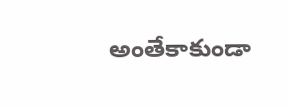అంతేకాకుండా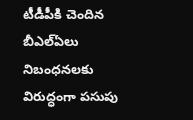టీడీపీకి చెందిన బీఎల్ఏలు నిబంధనలకు విరుద్ధంగా పసుపు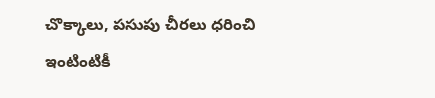చొక్కాలు, పసుపు చీరలు ధరించి ఇంటింటికీ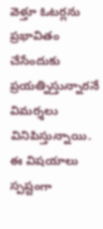వెళ్తూ ఓటర్లను ప్రభావితం చేసేందుకు ప్రయత్నిస్తున్నారనే విమర్శలు వినిపిస్తున్నాయి. ఈ విషయాలు స్పష్టంగా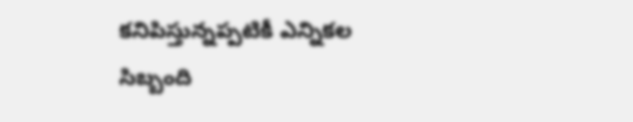కనిపిస్తున్నప్పటికీ ఎన్నికల సిబ్బంది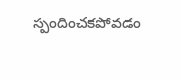స్పందించకపోవడం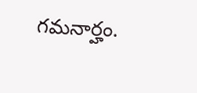గమనార్హం.